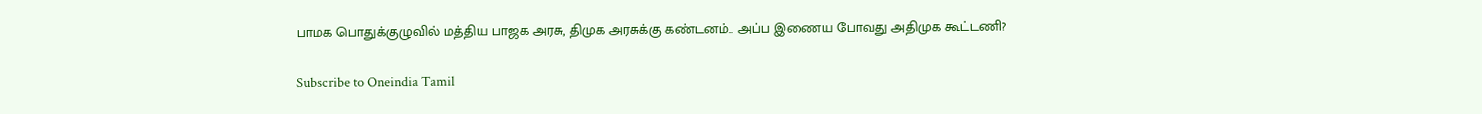பாமக பொதுக்குழுவில் மத்திய பாஜக அரசு, திமுக அரசுக்கு கண்டனம்.. அப்ப இணைய போவது அதிமுக கூட்டணி?

Subscribe to Oneindia Tamil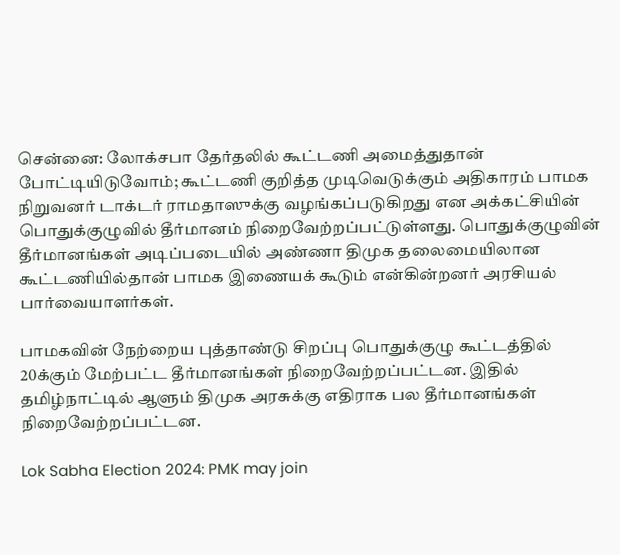சென்னை: லோக்சபா தேர்தலில் கூட்டணி அமைத்துதான் போட்டியிடுவோம்; கூட்டணி குறித்த முடிவெடுக்கும் அதிகாரம் பாமக நிறுவனர் டாக்டர் ராமதாஸுக்கு வழங்கப்படுகிறது என அக்கட்சியின் பொதுக்குழுவில் தீர்மானம் நிறைவேற்றப்பட்டுள்ளது. பொதுக்குழுவின் தீர்மானங்கள் அடிப்படையில் அண்ணா திமுக தலைமையிலான கூட்டணியில்தான் பாமக இணையக் கூடும் என்கின்றனர் அரசியல் பார்வையாளர்கள்.

பாமகவின் நேற்றைய புத்தாண்டு சிறப்பு பொதுக்குழு கூட்டத்தில் 20க்கும் மேற்பட்ட தீர்மானங்கள் நிறைவேற்றப்பட்டன. இதில் தமிழ்நாட்டில் ஆளும் திமுக அரசுக்கு எதிராக பல தீர்மானங்கள் நிறைவேற்றப்பட்டன.

Lok Sabha Election 2024: PMK may join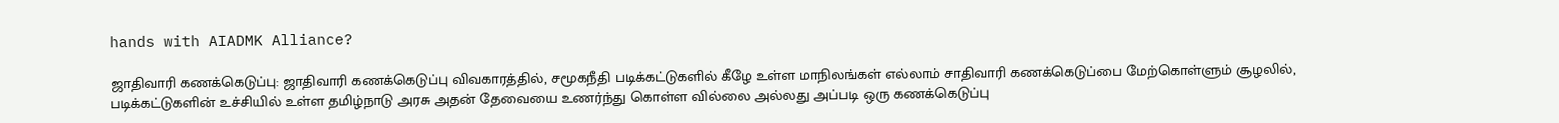hands with AIADMK Alliance?

ஜாதிவாரி கணக்கெடுப்பு: ஜாதிவாரி கணக்கெடுப்பு விவகாரத்தில், சமூகநீதி படிக்கட்டுகளில் கீழே உள்ள மாநிலங்கள் எல்லாம் சாதிவாரி கணக்கெடுப்பை மேற்கொள்ளும் சூழலில், படிக்கட்டுகளின் உச்சியில் உள்ள தமிழ்நாடு அரசு அதன் தேவையை உணர்ந்து கொள்ள வில்லை அல்லது அப்படி ஒரு கணக்கெடுப்பு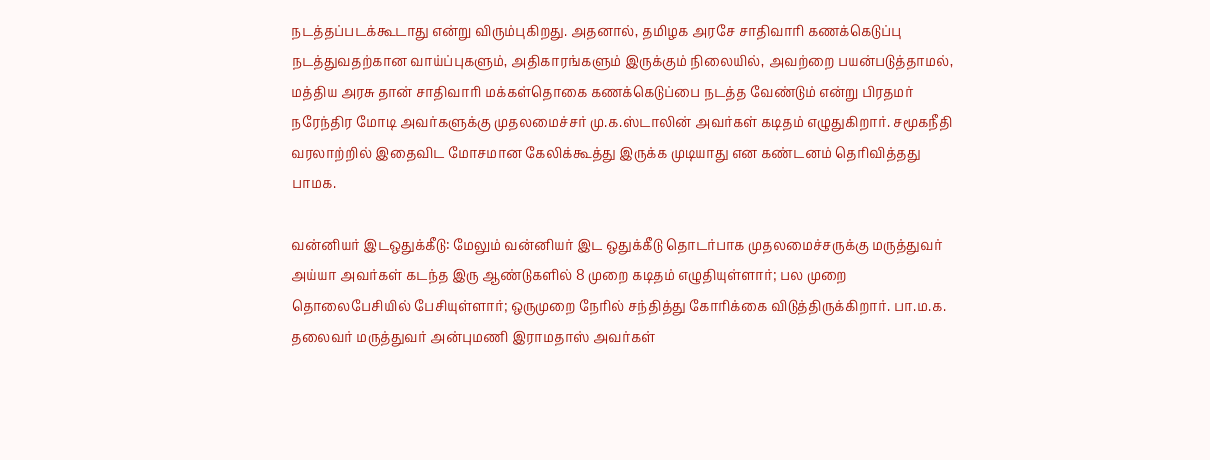நடத்தப்படக்கூடாது என்று விரும்புகிறது. அதனால், தமிழக அரசே சாதிவாரி கணக்கெடுப்பு நடத்துவதற்கான வாய்ப்புகளும், அதிகாரங்களும் இருக்கும் நிலையில், அவற்றை பயன்படுத்தாமல், மத்திய அரசு தான் சாதிவாரி மக்கள்தொகை கணக்கெடுப்பை நடத்த வேண்டும் என்று பிரதமர் நரேந்திர மோடி அவர்களுக்கு முதலமைச்சர் மு.க.ஸ்டாலின் அவர்கள் கடிதம் எழுதுகிறார். சமூகநீதி வரலாற்றில் இதைவிட மோசமான கேலிக்கூத்து இருக்க முடியாது என கண்டனம் தெரிவித்தது பாமக.

வன்னியர் இடஒதுக்கீடு: மேலும் வன்னியர் இட ஒதுக்கீடு தொடர்பாக முதலமைச்சருக்கு மருத்துவர் அய்யா அவர்கள் கடந்த இரு ஆண்டுகளில் 8 முறை கடிதம் எழுதியுள்ளார்; பல முறை தொலைபேசியில் பேசியுள்ளார்; ஒருமுறை நேரில் சந்தித்து கோரிக்கை விடுத்திருக்கிறார். பா.ம.க. தலைவர் மருத்துவர் அன்புமணி இராமதாஸ் அவர்கள்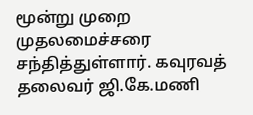மூன்று முறை முதலமைச்சரை சந்தித்துள்ளார். கவுரவத் தலைவர் ஜி.கே.மணி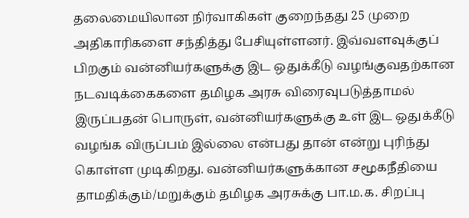தலைமையிலான நிர்வாகிகள் குறைந்தது 25 முறை அதிகாரிகளை சந்தித்து பேசியுள்ளனர். இவ்வளவுக்குப் பிறகும் வன்னியர்களுக்கு இட ஒதுக்கீடு வழங்குவதற்கான நடவடிக்கைகளை தமிழக அரசு விரைவுபடுத்தாமல் இருப்பதன் பொருள், வன்னியர்களுக்கு உள் இட ஒதுக்கீடு வழங்க விருப்பம் இல்லை என்பது தான் என்று புரிந்து கொள்ள முடிகிறது. வன்னியர்களுக்கான சமூகநீதியை தாமதிக்கும்/மறுக்கும் தமிழக அரசுக்கு பா.ம.க. சிறப்பு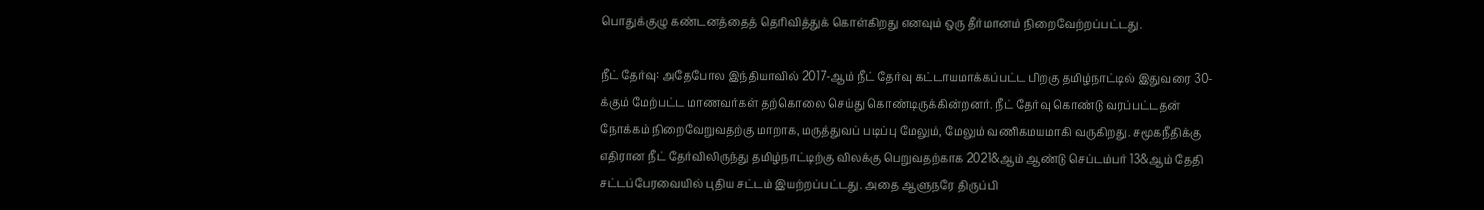பொதுக்குழு கண்டனத்தைத் தெரிவித்துக் கொள்கிறது எனவும் ஒரு தீர்மானம் நிறைவேற்றப்பட்டது.

நீட் தேர்வு: அதேபோல இந்தியாவில் 2017-ஆம் நீட் தேர்வு கட்டாயமாக்கப்பட்ட பிறகு தமிழ்நாட்டில் இதுவரை 30-க்கும் மேற்பட்ட மாணவர்கள் தற்கொலை செய்து கொண்டிருக்கின்றனர். நீட் தேர்வு கொண்டு வரப்பட்டதன் நோக்கம் நிறைவேறுவதற்கு மாறாக, மருத்துவப் படிப்பு மேலும், மேலும் வணிகமயமாகி வருகிறது. சமூகநீதிக்கு எதிரான நீட் தேர்விலிருந்து தமிழ்நாட்டிற்கு விலக்கு பெறுவதற்காக 2021&ஆம் ஆண்டு செப்டம்பர் 13&ஆம் தேதி சட்டப்பேரவையில் புதிய சட்டம் இயற்றப்பட்டது. அதை ஆளுநரே திருப்பி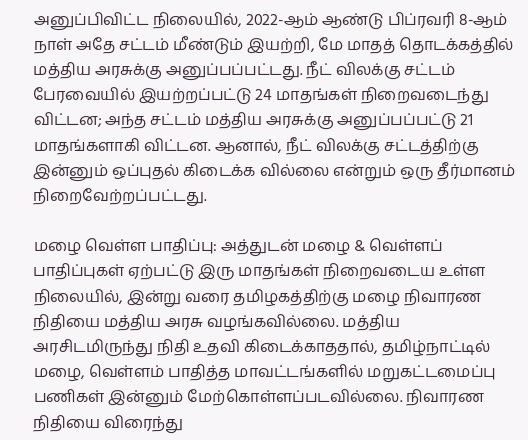அனுப்பிவிட்ட நிலையில், 2022-ஆம் ஆண்டு பிப்ரவரி 8-ஆம் நாள் அதே சட்டம் மீண்டும் இயற்றி, மே மாதத் தொடக்கத்தில் மத்திய அரசுக்கு அனுப்பப்பட்டது. நீட் விலக்கு சட்டம் பேரவையில் இயற்றப்பட்டு 24 மாதங்கள் நிறைவடைந்து விட்டன; அந்த சட்டம் மத்திய அரசுக்கு அனுப்பப்பட்டு 21 மாதங்களாகி விட்டன. ஆனால், நீட் விலக்கு சட்டத்திற்கு இன்னும் ஒப்புதல் கிடைக்க வில்லை என்றும் ஒரு தீர்மானம் நிறைவேற்றப்பட்டது.

மழை வெள்ள பாதிப்பு: அத்துடன் மழை & வெள்ளப் பாதிப்புகள் ஏற்பட்டு இரு மாதங்கள் நிறைவடைய உள்ள நிலையில், இன்று வரை தமிழகத்திற்கு மழை நிவாரண நிதியை மத்திய அரசு வழங்கவில்லை. மத்திய அரசிடமிருந்து நிதி உதவி கிடைக்காததால், தமிழ்நாட்டில் மழை, வெள்ளம் பாதித்த மாவட்டங்களில் மறுகட்டமைப்பு பணிகள் இன்னும் மேற்கொள்ளப்படவில்லை. நிவாரண நிதியை விரைந்து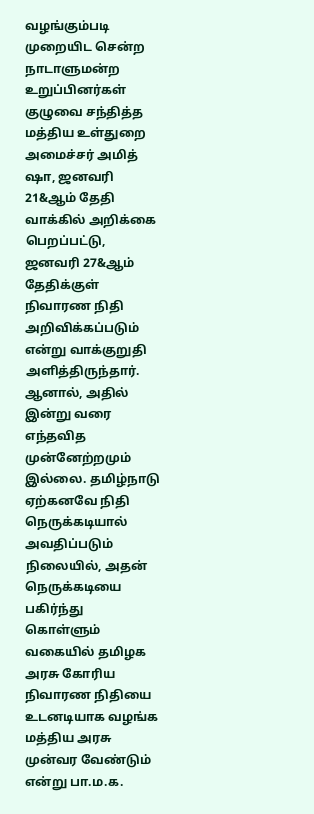வழங்கும்படி முறையிட சென்ற நாடாளுமன்ற உறுப்பினர்கள் குழுவை சந்தித்த மத்திய உள்துறை அமைச்சர் அமித் ஷா, ஜனவரி 21&ஆம் தேதி வாக்கில் அறிக்கை பெறப்பட்டு, ஜனவரி 27&ஆம் தேதிக்குள் நிவாரண நிதி அறிவிக்கப்படும் என்று வாக்குறுதி அளித்திருந்தார். ஆனால், அதில் இன்று வரை எந்தவித முன்னேற்றமும் இல்லை. தமிழ்நாடு ஏற்கனவே நிதி நெருக்கடியால் அவதிப்படும் நிலையில், அதன் நெருக்கடியை பகிர்ந்து கொள்ளும் வகையில் தமிழக அரசு கோரிய நிவாரண நிதியை உடனடியாக வழங்க மத்திய அரசு முன்வர வேண்டும் என்று பா.ம.க.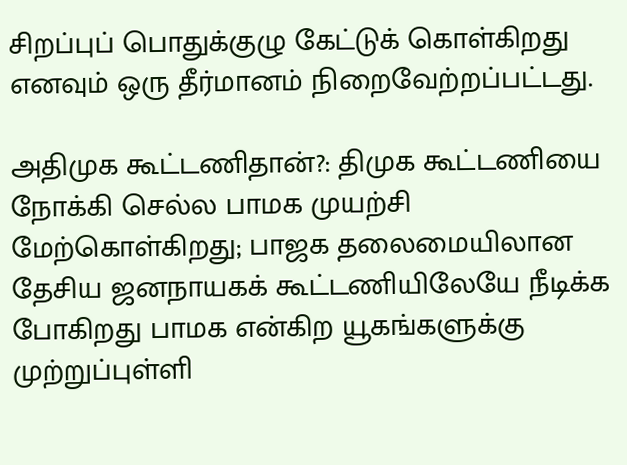சிறப்புப் பொதுக்குழு கேட்டுக் கொள்கிறது எனவும் ஒரு தீர்மானம் நிறைவேற்றப்பட்டது.

அதிமுக கூட்டணிதான்?: திமுக கூட்டணியை நோக்கி செல்ல பாமக முயற்சி மேற்கொள்கிறது; பாஜக தலைமையிலான தேசிய ஜனநாயகக் கூட்டணியிலேயே நீடிக்க போகிறது பாமக என்கிற யூகங்களுக்கு முற்றுப்புள்ளி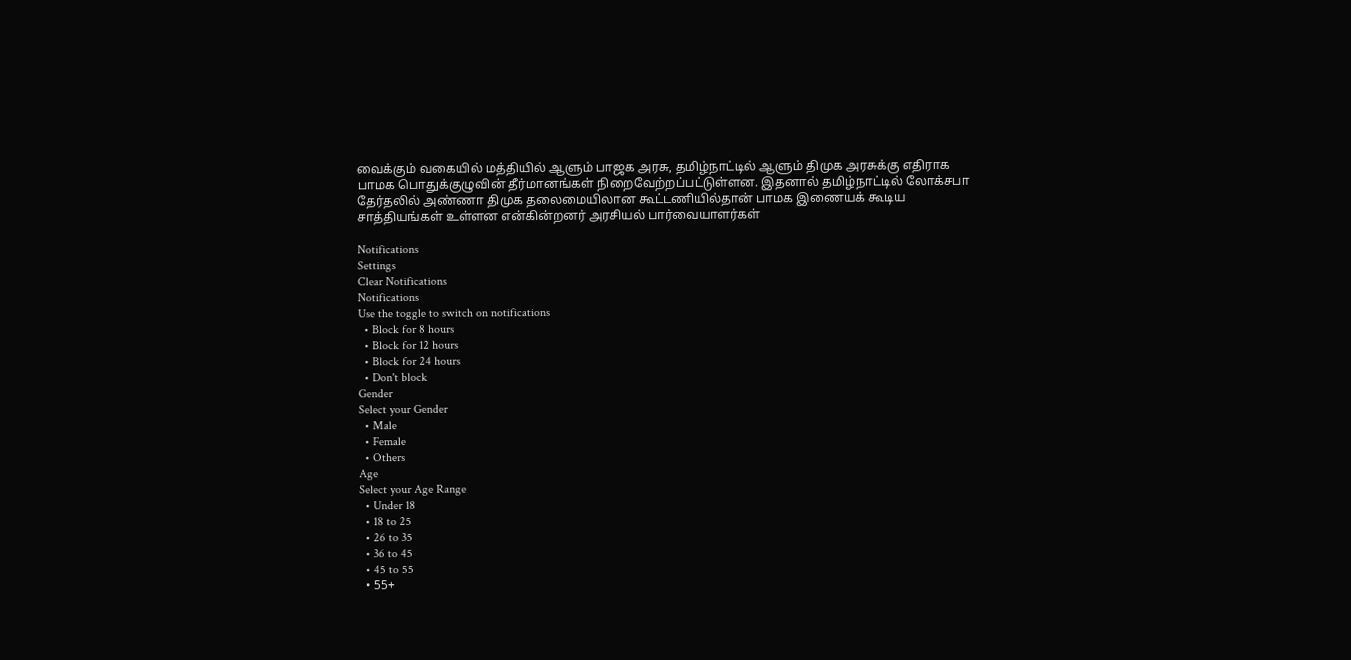வைக்கும் வகையில் மத்தியில் ஆளும் பாஜக அரசு, தமிழ்நாட்டில் ஆளும் திமுக அரசுக்கு எதிராக பாமக பொதுக்குழுவின் தீர்மானங்கள் நிறைவேற்றப்பட்டுள்ளன. இதனால் தமிழ்நாட்டில் லோக்சபா தேர்தலில் அண்ணா திமுக தலைமையிலான கூட்டணியில்தான் பாமக இணையக் கூடிய சாத்தியங்கள் உள்ளன என்கின்றனர் அரசியல் பார்வையாளர்கள்

Notifications
Settings
Clear Notifications
Notifications
Use the toggle to switch on notifications
  • Block for 8 hours
  • Block for 12 hours
  • Block for 24 hours
  • Don't block
Gender
Select your Gender
  • Male
  • Female
  • Others
Age
Select your Age Range
  • Under 18
  • 18 to 25
  • 26 to 35
  • 36 to 45
  • 45 to 55
  • 55+